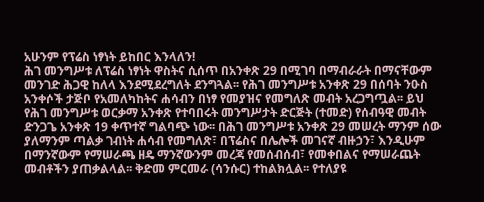አሁንም የፕሬስ ነፃነት ይከበር እንላለን!
ሕገ መንግሥቱ ለፕሬስ ነፃነት ዋስትና ሲሰጥ በአንቀጽ 29 በሚገባ በማብራራት በማናቸውም መንገድ ሕጋዊ ከለላ እንደሚደረግለት ደንግጓል፡፡ የሕገ መንግሥቱ አንቀጽ 29 በሰባት ንዑስ አንቀሶች ታጅቦ የአመለካከትና ሐሳብን በነፃ የመያዝና የመግለጽ መብት አረጋግጧል፡፡ ይህ የሕገ መንግሥቱ ወርቃማ አንቀጽ የተባበሩት መንግሥታት ድርጅት (ተመድ) የሰብዓዊ መብት ድንጋጌ አንቀጽ 19 ቀጥተኛ ግልባጭ ነው፡፡ በሕገ መንግሥቱ አንቀጽ 29 መሠረት ማንም ሰው ያለማንም ጣልቃ ገብነት ሐሳብ የመግለጽ፣ በፕሬስና በሌሎች መገናኛ ብዙኃን፣ እንዲሁም በማንኛውም የማሠራጫ ዘዴ ማንኛውንም መረጃ የመሰብሰብ፣ የመቀበልና የማሠራጨት መብቶችን ያጠቃልላል፡፡ ቅድመ ምርመራ (ሳንሱር) ተከልክሏል፡፡ የተለያዩ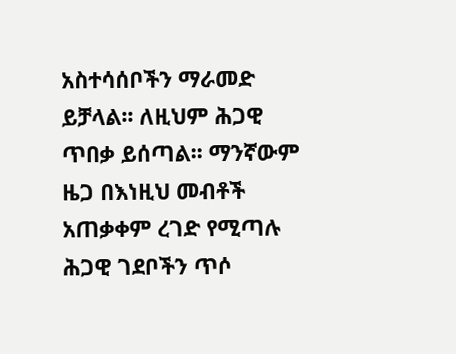አስተሳሰቦችን ማራመድ ይቻላል፡፡ ለዚህም ሕጋዊ ጥበቃ ይሰጣል፡፡ ማንኛውም ዜጋ በእነዚህ መብቶች አጠቃቀም ረገድ የሚጣሉ ሕጋዊ ገደቦችን ጥሶ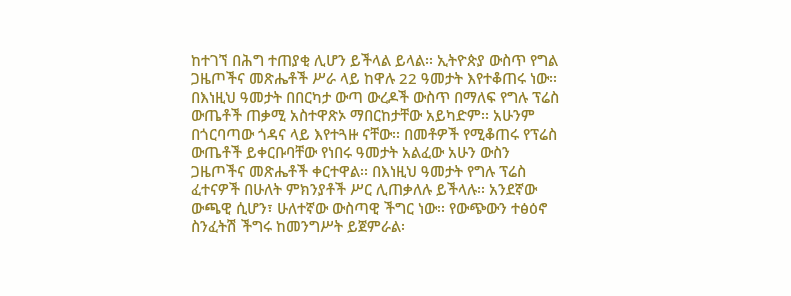ከተገኘ በሕግ ተጠያቂ ሊሆን ይችላል ይላል፡፡ ኢትዮጵያ ውስጥ የግል ጋዜጦችና መጽሔቶች ሥራ ላይ ከዋሉ 22 ዓመታት እየተቆጠሩ ነው፡፡ በእነዚህ ዓመታት በበርካታ ውጣ ውረዶች ውስጥ በማለፍ የግሉ ፕሬስ ውጤቶች ጠቃሚ አስተዋጽኦ ማበርከታቸው አይካድም፡፡ አሁንም በጎርባጣው ጎዳና ላይ እየተጓዙ ናቸው፡፡ በመቶዎች የሚቆጠሩ የፕሬስ ውጤቶች ይቀርቡባቸው የነበሩ ዓመታት አልፈው አሁን ውስን ጋዜጦችና መጽሔቶች ቀርተዋል፡፡ በእነዚህ ዓመታት የግሉ ፕሬስ ፈተናዎች በሁለት ምክንያቶች ሥር ሊጠቃለሉ ይችላሉ፡፡ አንደኛው ውጫዊ ሲሆን፣ ሁለተኛው ውስጣዊ ችግር ነው፡፡ የውጭውን ተፅዕኖ ስንፈትሽ ችግሩ ከመንግሥት ይጀምራል፡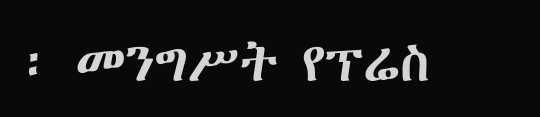፡ መንግሥት የፕሬስ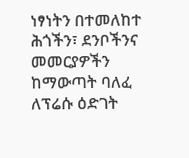ነፃነትን በተመለከተ ሕጎችን፣ ደንቦችንና መመርያዎችን ከማውጣት ባለፈ ለፕሬሱ ዕድገት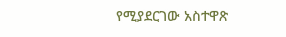የሚያደርገው አስተዋጽ